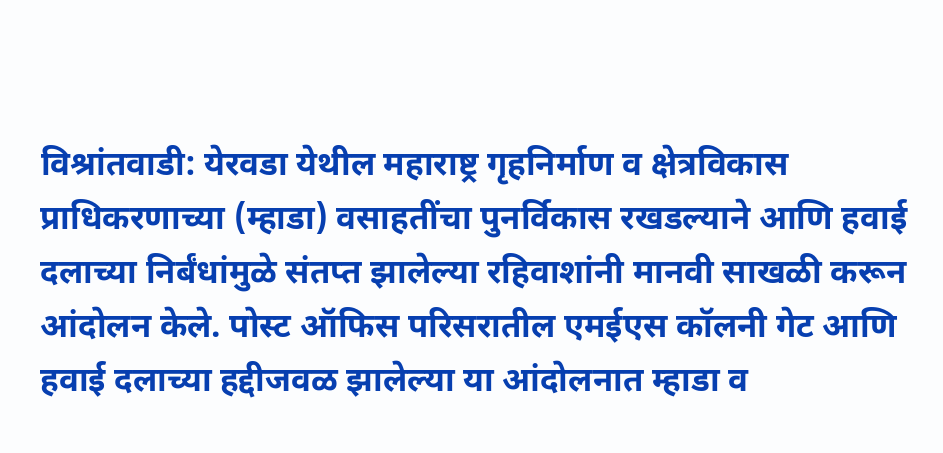विश्रांतवाडी: येरवडा येथील महाराष्ट्र गृहनिर्माण व क्षेत्रविकास प्राधिकरणाच्या (म्हाडा) वसाहतींचा पुनर्विकास रखडल्याने आणि हवाई दलाच्या निर्बंधांमुळे संतप्त झालेल्या रहिवाशांनी मानवी साखळी करून आंदोलन केले. पोस्ट ऑफिस परिसरातील एमईएस कॉलनी गेट आणि हवाई दलाच्या हद्दीजवळ झालेल्या या आंदोलनात म्हाडा व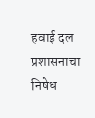हवाई दल प्रशासनाचा निषेध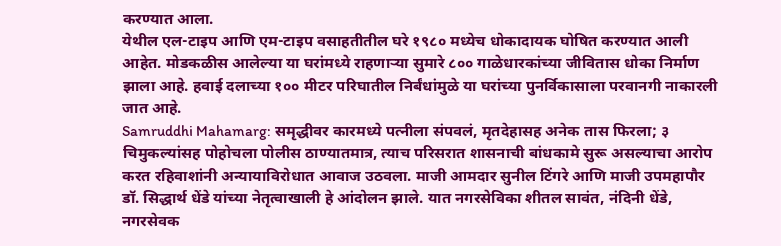करण्यात आला.
येथील एल-टाइप आणि एम-टाइप वसाहतीतील घरे १९८० मध्येच धोकादायक घोषित करण्यात आली आहेत. मोडकळीस आलेल्या या घरांमध्ये राहणाऱ्या सुमारे ८०० गाळेधारकांच्या जीवितास धोका निर्माण झाला आहे. हवाई दलाच्या १०० मीटर परिघातील निर्बंधांमुळे या घरांच्या पुनर्विकासाला परवानगी नाकारली जात आहे.
Samruddhi Mahamarg: समृद्धीवर कारमध्ये पत्नीला संपवलं, मृतदेहासह अनेक तास फिरला; ३ चिमुकल्यांसह पोहोचला पोलीस ठाण्यातमात्र, त्याच परिसरात शासनाची बांधकामे सुरू असल्याचा आरोप करत रहिवाशांनी अन्यायाविरोधात आवाज उठवला. माजी आमदार सुनील टिंगरे आणि माजी उपमहापौर डॉ. सिद्धार्थ धेंडे यांच्या नेतृत्वाखाली हे आंदोलन झाले. यात नगरसेविका शीतल सावंत, नंदिनी धेंडे, नगरसेवक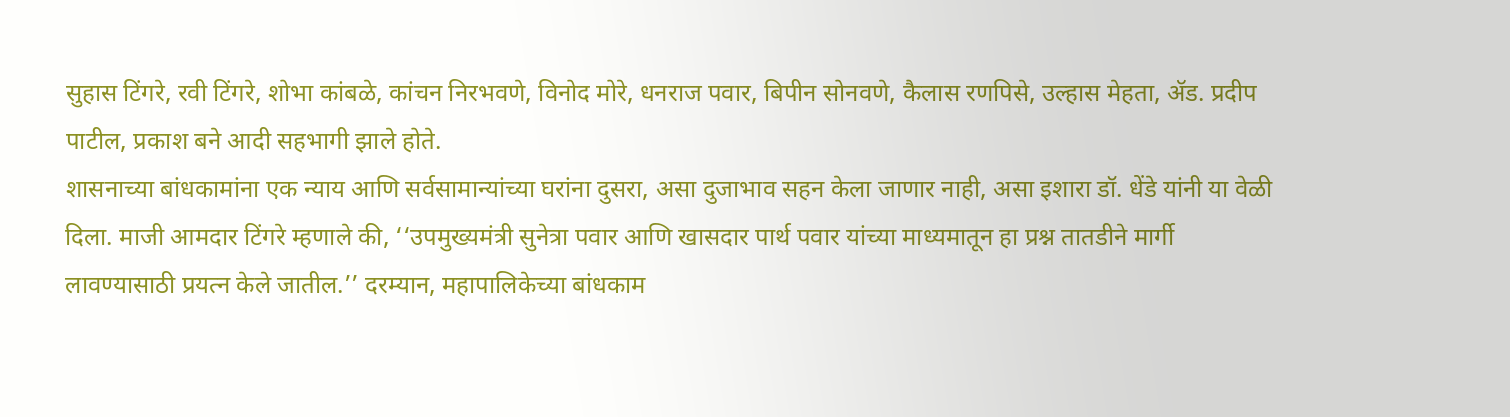सुहास टिंगरे, रवी टिंगरे, शोभा कांबळे, कांचन निरभवणे, विनोद मोरे, धनराज पवार, बिपीन सोनवणे, कैलास रणपिसे, उल्हास मेहता, ॲड. प्रदीप पाटील, प्रकाश बने आदी सहभागी झाले होते.
शासनाच्या बांधकामांना एक न्याय आणि सर्वसामान्यांच्या घरांना दुसरा, असा दुजाभाव सहन केला जाणार नाही, असा इशारा डॉ. धेंडे यांनी या वेळी दिला. माजी आमदार टिंगरे म्हणाले की, ‘‘उपमुख्यमंत्री सुनेत्रा पवार आणि खासदार पार्थ पवार यांच्या माध्यमातून हा प्रश्न तातडीने मार्गी लावण्यासाठी प्रयत्न केले जातील.’’ दरम्यान, महापालिकेच्या बांधकाम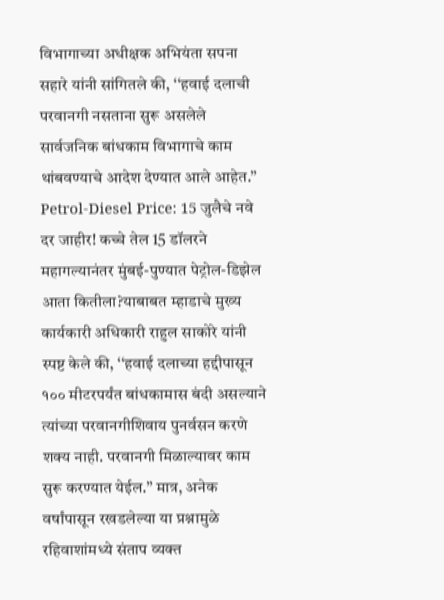विभागाच्या अधीक्षक अभियंता सपना सहारे यांनी सांगितले की, ‘‘हवाई दलाची परवानगी नसताना सुरू असलेले सार्वजनिक बांधकाम विभागाचे काम थांबवण्याचे आदेश देण्यात आले आहेत.’’
Petrol-Diesel Price: 15 जुलैचे नवे दर जाहीर! कच्चे तेल 15 डॉलरने महागल्यानंतर मुंबई-पुण्यात पेट्रोल-डिझेल आता कितीला?याबाबत म्हाडाचे मुख्य कार्यकारी अधिकारी राहुल साकोरे यांनी स्पष्ट केले की, ‘‘हवाई दलाच्या हद्दीपासून १०० मीटरपर्यंत बांधकामास बंदी असल्याने त्यांच्या परवानगीशिवाय पुनर्वसन करणे शक्य नाही. परवानगी मिळाल्यावर काम सुरू करण्यात येईल.’’ मात्र, अनेक वर्षांपासून रखडलेल्या या प्रश्नामुळे रहिवाशांमध्ये संताप व्यक्त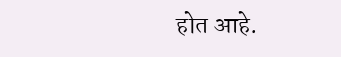होत आहे.